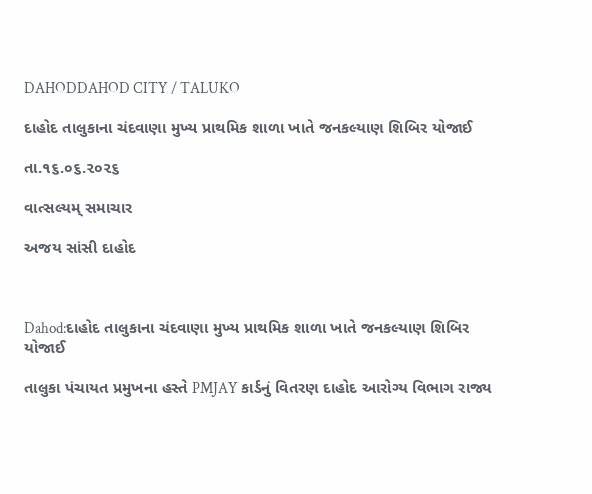DAHODDAHOD CITY / TALUKO

દાહોદ તાલુકાના ચંદવાણા મુખ્ય પ્રાથમિક શાળા ખાતે જનકલ્યાણ શિબિર યોજાઈ

તા.૧૬.૦૬.૨૦૨૬

વાત્સલ્યમ્ સમાચાર

અજય સાંસી દાહોદ



Dahod:દાહોદ તાલુકાના ચંદવાણા મુખ્ય પ્રાથમિક શાળા ખાતે જનકલ્યાણ શિબિર યોજાઈ

તાલુકા પંચાયત પ્રમુખના હસ્તે PMJAY કાર્ડનું વિતરણ દાહોદ આરોગ્ય વિભાગ રાજ્ય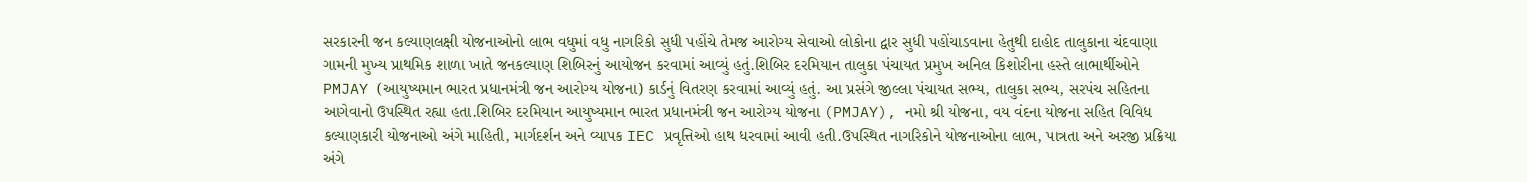સરકારની જન કલ્યાણલક્ષી યોજનાઓનો લાભ વધુમાં વધુ નાગરિકો સુધી પહોંચે તેમજ આરોગ્ય સેવાઓ લોકોના દ્વાર સુધી પહોંચાડવાના હેતુથી દાહોદ તાલુકાના ચંદવાણા ગામની મુખ્ય પ્રાથમિક શાળા ખાતે જનકલ્યાણ શિબિરનું આયોજન કરવામાં આવ્યું હતું.શિબિર દરમિયાન તાલુકા પંચાયત પ્રમુખ અનિલ કિશોરીના હસ્તે લાભાર્થીઓને PMJAY (આયુષ્યમાન ભારત પ્રધાનમંત્રી જન આરોગ્ય યોજના) કાર્ડનું વિતરણ કરવામાં આવ્યું હતું. આ પ્રસંગે જીલ્લા પંચાયત સભ્ય, તાલુકા સભ્ય, સરપંચ સહિતના આગેવાનો ઉપસ્થિત રહ્યા હતા.શિબિર દરમિયાન આયુષ્યમાન ભારત પ્રધાનમંત્રી જન આરોગ્ય યોજના (PMJAY), નમો શ્રી યોજના, વય વંદના યોજના સહિત વિવિધ કલ્યાણકારી યોજનાઓ અંગે માહિતી, માર્ગદર્શન અને વ્યાપક IEC પ્રવૃત્તિઓ હાથ ધરવામાં આવી હતી.ઉપસ્થિત નાગરિકોને યોજનાઓના લાભ, પાત્રતા અને અરજી પ્રક્રિયા અંગે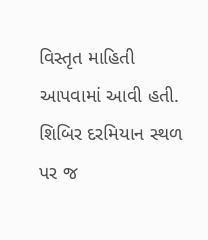વિસ્તૃત માહિતી આપવામાં આવી હતી. શિબિર દરમિયાન સ્થળ પર જ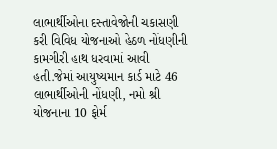લાભાર્થીઓના દસ્તાવેજોની ચકાસણી કરી વિવિધ યોજનાઓ હેઠળ નોંધણીની કામગીરી હાથ ધરવામાં આવી હતી.જેમાં આયુષ્યમાન કાર્ડ માટે 46 લાભાર્થીઓની નોંધણી, નમો શ્રી યોજનાના 10 ફોર્મ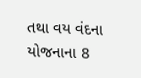તથા વય વંદના યોજનાના 8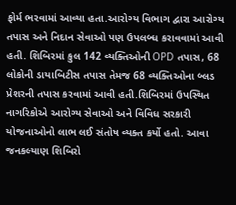ફોર્મ ભરવામાં આવ્યા હતા.આરોગ્ય વિભાગ દ્વારા આરોગ્ય તપાસ અને નિદાન સેવાઓ પણ ઉપલબ્ધ કરાવવામાં આવી હતી. શિબિરમાં કુલ 142 વ્યક્તિઓની OPD તપાસ, 68 લોકોની ડાયાબિટીસ તપાસ તેમજ 68 વ્યક્તિઓના બ્લડ પ્રેશરની તપાસ કરવામાં આવી હતી.શિબિરમાં ઉપસ્થિત નાગરિકોએ આરોગ્ય સેવાઓ અને વિવિધ સરકારી યોજનાઓનો લાભ લઈ સંતોષ વ્યક્ત કર્યો હતો. આવા જનકલ્યાણ શિબિરો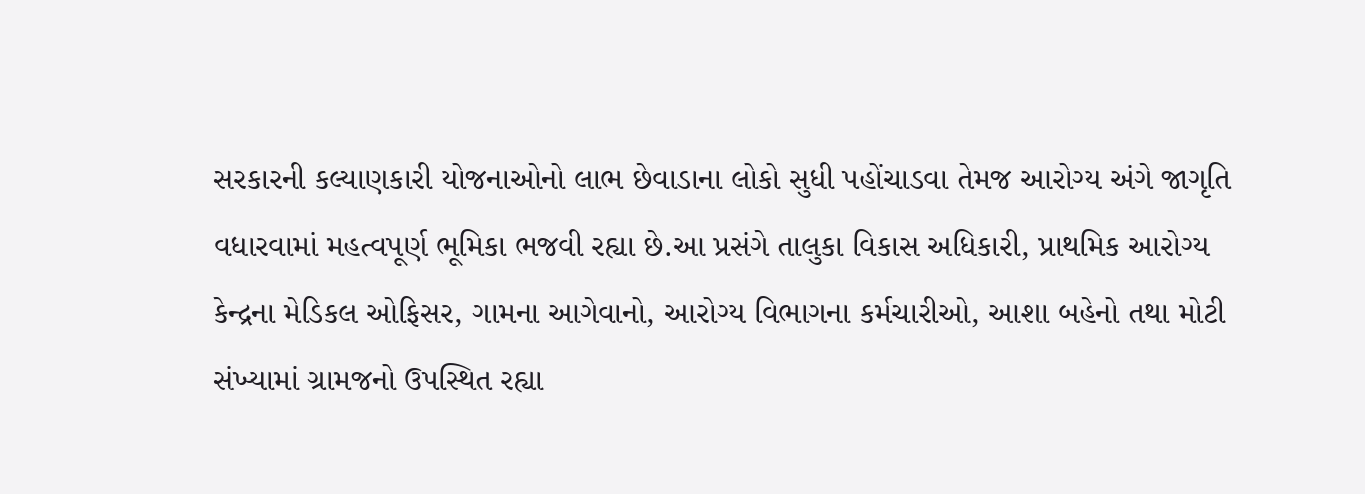સરકારની કલ્યાણકારી યોજનાઓનો લાભ છેવાડાના લોકો સુધી પહોંચાડવા તેમજ આરોગ્ય અંગે જાગૃતિ વધારવામાં મહત્વપૂર્ણ ભૂમિકા ભજવી રહ્યા છે.આ પ્રસંગે તાલુકા વિકાસ અધિકારી, પ્રાથમિક આરોગ્ય કેન્દ્રના મેડિકલ ઓફિસર, ગામના આગેવાનો, આરોગ્ય વિભાગના કર્મચારીઓ, આશા બહેનો તથા મોટી સંખ્યામાં ગ્રામજનો ઉપસ્થિત રહ્યા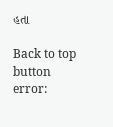હતા

Back to top button
error: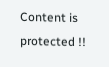Content is protected !!